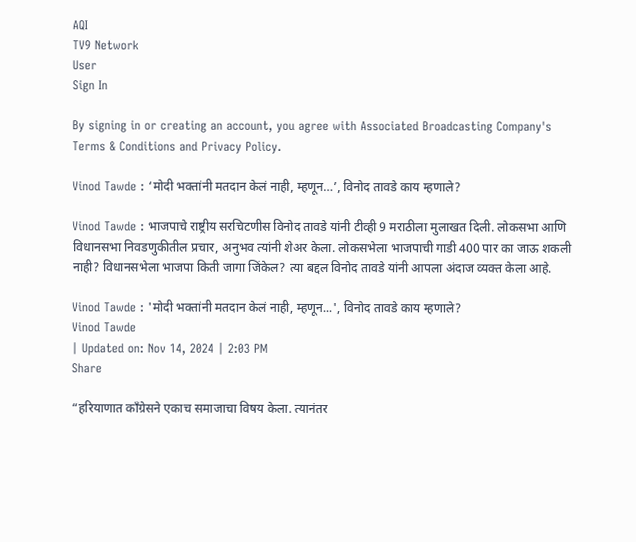AQI
TV9 Network
User
Sign In

By signing in or creating an account, you agree with Associated Broadcasting Company's Terms & Conditions and Privacy Policy.

Vinod Tawde : ‘मोदी भक्तांनी मतदान केलं नाही, म्हणून…’, विनोद तावडे काय म्हणाले?

Vinod Tawde : भाजपाचे राष्ट्रीय सरचिटणीस विनोद तावडे यांनी टीव्ही 9 मराठीला मुलाखत दिली. लोकसभा आणि विधानसभा निवडणुकीतील प्रचार, अनुभव त्यांनी शेअर केला. लोकसभेला भाजपाची गाडी 400 पार का जाऊ शकली नाही? विधानसभेला भाजपा किती जागा जिंकेल? त्या बद्दल विनोद तावडे यांनी आपला अंदाज व्यक्त केला आहे.

Vinod Tawde : 'मोदी भक्तांनी मतदान केलं नाही, म्हणून...', विनोद तावडे काय म्हणाले?
Vinod Tawde
| Updated on: Nov 14, 2024 | 2:03 PM
Share

“हरियाणात काँग्रेसने एकाच समाजाचा विषय केला. त्यानंतर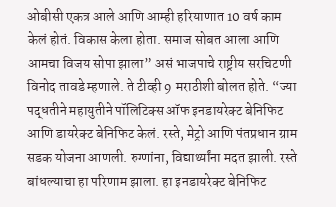ओबीसी एकत्र आले आणि आम्ही हरियाणात 10 वर्ष काम केलं होतं. विकास केला होता. समाज सोबत आला आणि आमचा विजय सोपा झाला” असं भाजपाचे राष्ट्रीय सरचिटणी विनोद तावडे म्हणाले. ते टीव्ही 9 मराठीशी बोलत होते. “ज्या पद्धतीने महायुतीने पॉलिटिक्स ऑफ इनडायरेक्ट बेनिफिट आणि डायरेक्ट बेनिफिट केलं. रस्ते, मेट्रो आणि पंतप्रधान ग्राम सडक योजना आणली. रुग्णांना, विद्यार्थ्यांना मदत झाली. रस्ते बांधल्याचा हा परिणाम झाला. हा इनडायरेक्ट बेनिफिट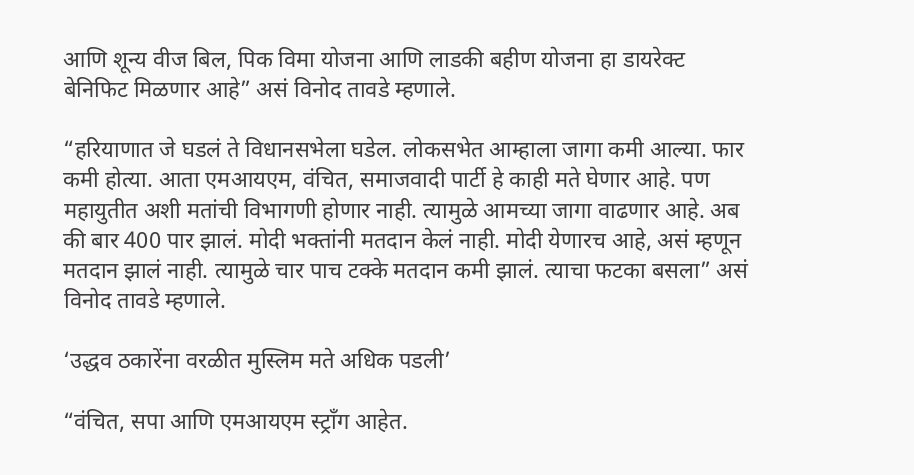आणि शून्य वीज बिल, पिक विमा योजना आणि लाडकी बहीण योजना हा डायरेक्ट बेनिफिट मिळणार आहे” असं विनोद तावडे म्हणाले.

“हरियाणात जे घडलं ते विधानसभेला घडेल. लोकसभेत आम्हाला जागा कमी आल्या. फार कमी होत्या. आता एमआयएम, वंचित, समाजवादी पार्टी हे काही मते घेणार आहे. पण महायुतीत अशी मतांची विभागणी होणार नाही. त्यामुळे आमच्या जागा वाढणार आहे. अब की बार 400 पार झालं. मोदी भक्तांनी मतदान केलं नाही. मोदी येणारच आहे, असं म्हणून मतदान झालं नाही. त्यामुळे चार पाच टक्के मतदान कमी झालं. त्याचा फटका बसला” असं विनोद तावडे म्हणाले.

‘उद्धव ठकारेंना वरळीत मुस्लिम मते अधिक पडली’

“वंचित, सपा आणि एमआयएम स्ट्राँग आहेत.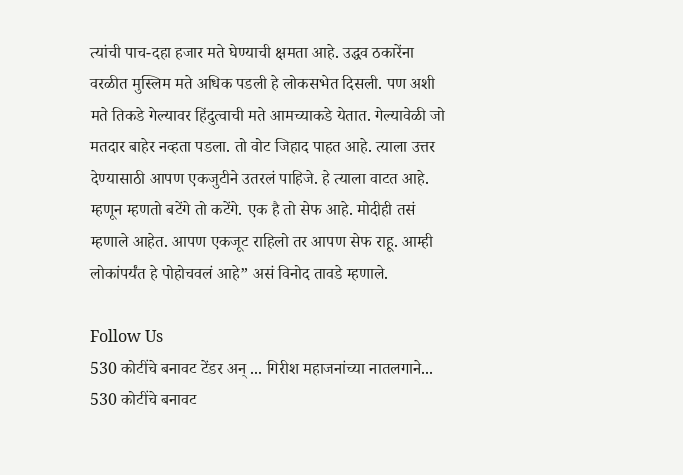त्यांची पाच-दहा हजार मते घेण्याची क्षमता आहे. उद्धव ठकारेंना वरळीत मुस्लिम मते अधिक पडली हे लोकसभेत दिसली. पण अशी मते तिकडे गेल्यावर हिंदुत्वाची मते आमच्याकडे येतात. गेल्यावेळी जो मतदार बाहेर नव्हता पडला. तो वोट जिहाद पाहत आहे. त्याला उत्तर देण्यासाठी आपण एकजुटीने उतरलं पाहिजे. हे त्याला वाटत आहे. म्हणून म्हणतो बटेंगे तो कटेंगे. एक है तो सेफ आहे. मोदीही तसं म्हणाले आहेत. आपण एकजूट राहिलो तर आपण सेफ राहू. आम्ही लोकांपर्यंत हे पोहोचवलं आहे” असं विनोद तावडे म्हणाले.

Follow Us
530 कोटींचे बनावट टेंडर अन् ... गिरीश महाजनांच्या नातलगाने...
530 कोटींचे बनावट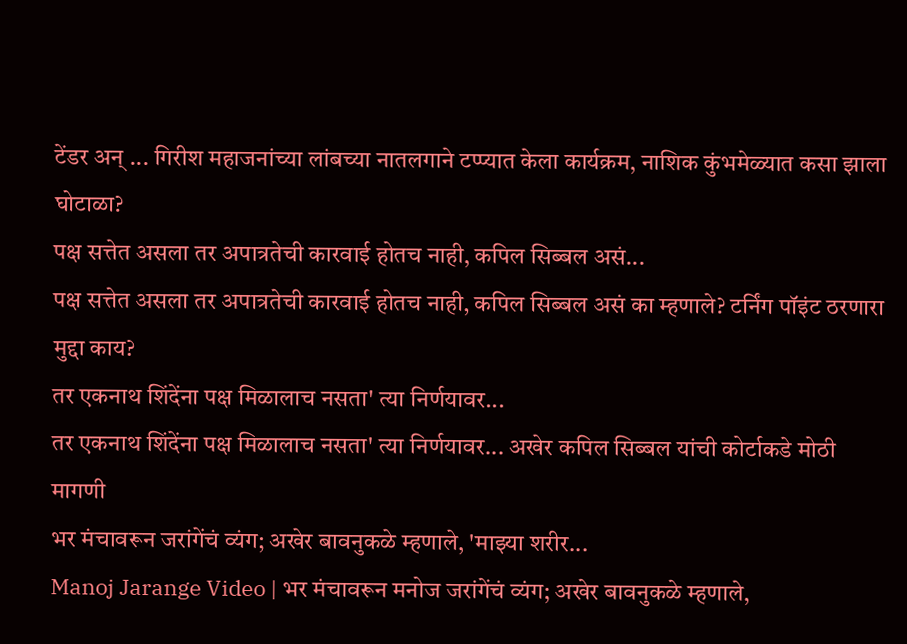टेंडर अन् ... गिरीश महाजनांच्या लांबच्या नातलगाने टप्प्यात केला कार्यक्रम, नाशिक कुंभमेळ्यात कसा झाला घोटाळा?
पक्ष सत्तेत असला तर अपात्रतेची कारवाई होतच नाही, कपिल सिब्बल असं...
पक्ष सत्तेत असला तर अपात्रतेची कारवाई होतच नाही, कपिल सिब्बल असं का म्हणाले? टर्निंग पॉइंट ठरणारा मुद्दा काय?
तर एकनाथ शिंदेंना पक्ष मिळालाच नसता' त्या निर्णयावर...
तर एकनाथ शिंदेंना पक्ष मिळालाच नसता' त्या निर्णयावर... अखेर कपिल सिब्बल यांची कोर्टाकडे मोठी मागणी
भर मंचावरून जरांगेंचं व्यंग; अखेर बावनुकळे म्हणाले, 'माझ्या शरीर...
Manoj Jarange Video | भर मंचावरून मनोज जरांगेंचं व्यंग; अखेर बावनुकळे म्हणाले,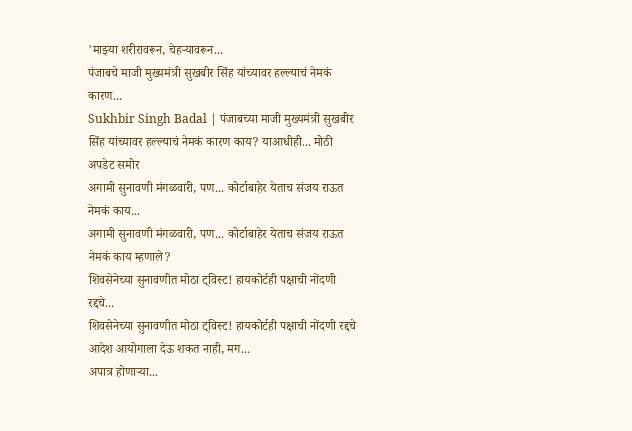'माझ्या शरीरावरून, चेहऱ्यावरून...
पंजाबचे माजी मुख्यमंत्री सुखबीर सिंह यांच्यावर हल्ल्याचं नेमकं कारण...
Sukhbir Singh Badal | पंजाबच्या माजी मुख्यमंत्री सुखबीर सिंह यांच्यावर हल्ल्याचं नेमकं कारण काय? याआधीही... मोठी अपडेट समोर
अगामी सुनावणी मंगळवारी, पण... कोर्टाबाहेर येताच संजय राऊत नेमकं काय...
अगामी सुनावणी मंगळवारी, पण... कोर्टाबाहेर येताच संजय राऊत नेमकं काय म्हणाले?
शिवसेनेच्या सुनावणीत मोठा ट्विस्ट! हायकोर्टही पक्षाची नोंदणी रद्दचे...
शिवसेनेच्या सुनावणीत मोठा ट्विस्ट! हायकोर्टही पक्षाची नोंदणी रद्दचे आदेश आयोगाला देऊ शकत नाही, मग...
अपात्र होणाऱ्या...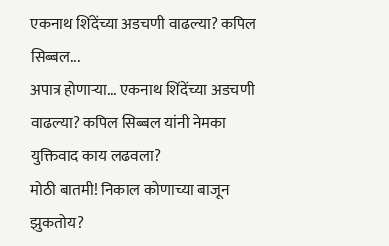एकनाथ शिंदेंच्या अडचणी वाढल्या? कपिल सिब्बल...
अपात्र होणाऱ्या... एकनाथ शिंदेंच्या अडचणी वाढल्या? कपिल सिब्बल यांनी नेमका युक्तिवाद काय लढवला?
मोठी बातमी! निकाल कोणाच्या बाजून झुकतोय?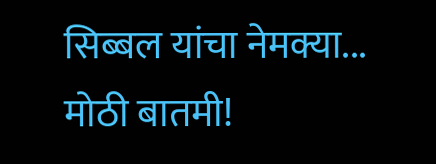सिब्बल यांचा नेमक्या...
मोठी बातमी!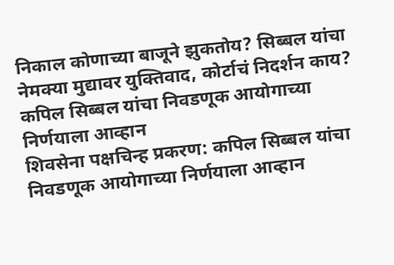निकाल कोणाच्या बाजूने झुकतोय? सिब्बल यांचा नेमक्या मुद्यावर युक्तिवाद, कोर्टाचं निदर्शन काय?
कपिल सिब्बल यांचा निवडणूक आयोगाच्या निर्णयाला आव्हान
शिवसेना पक्षचिन्ह प्रकरण: कपिल सिब्बल यांचा निवडणूक आयोगाच्या निर्णयाला आव्हान